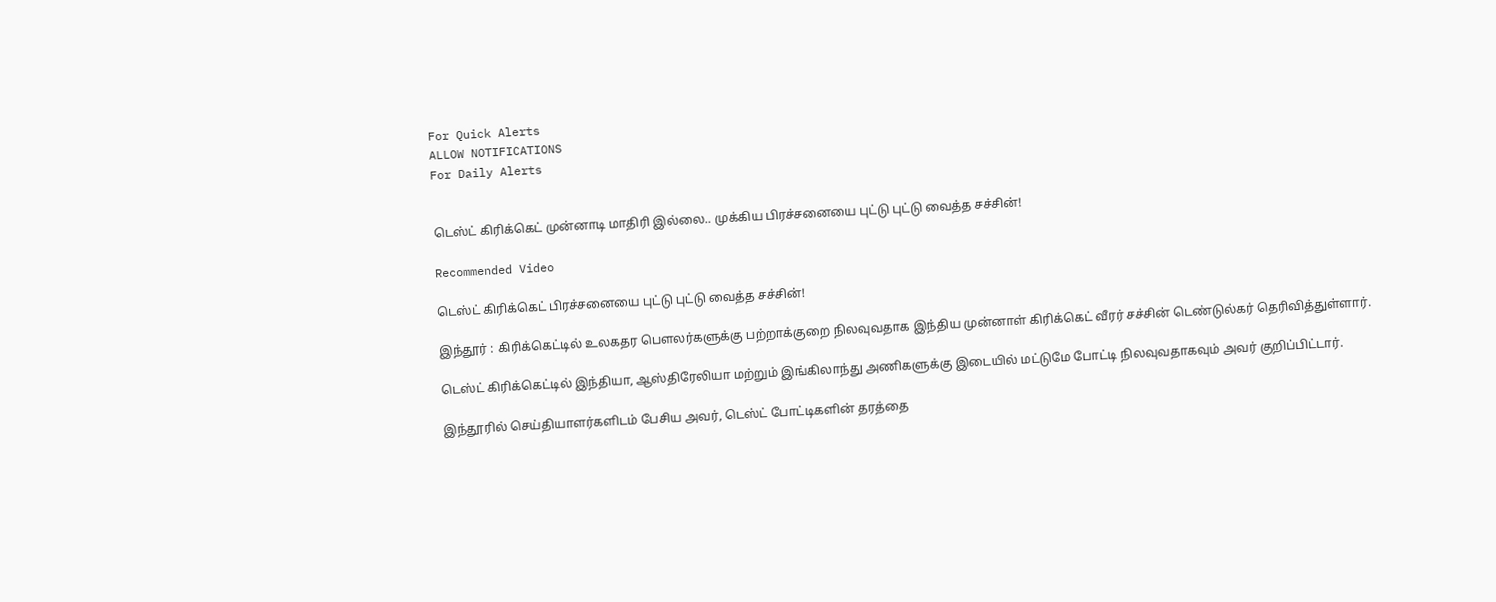For Quick Alerts
ALLOW NOTIFICATIONS
For Daily Alerts


டெஸ்ட் கிரிக்கெட் முன்னாடி மாதிரி இல்லை.. முக்கிய பிரச்சனையை புட்டு புட்டு வைத்த சச்சின்!

Recommended Video

டெஸ்ட் கிரிக்கெட் பிரச்சனையை புட்டு புட்டு வைத்த சச்சின்!

இந்தூர் : கிரிக்கெட்டில் உலகதர பௌலர்களுக்கு பற்றாக்குறை நிலவுவதாக இந்திய முன்னாள் கிரிக்கெட் வீரர் சச்சின் டெண்டுல்கர் தெரிவித்துள்ளார்.

டெஸ்ட் கிரிக்கெட்டில் இந்தியா, ஆஸ்திரேலியா மற்றும் இங்கிலாந்து அணிகளுக்கு இடையில் மட்டுமே போட்டி நிலவுவதாகவும் அவர் குறிப்பிட்டார்.

இந்தூரில் செய்தியாளர்களிடம் பேசிய அவர், டெஸ்ட் போட்டிகளின் தரத்தை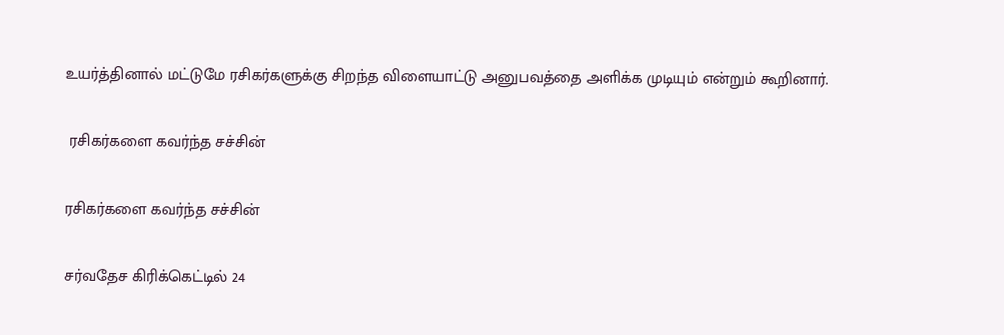உயர்த்தினால் மட்டுமே ரசிகர்களுக்கு சிறந்த விளையாட்டு அனுபவத்தை அளிக்க முடியும் என்றும் கூறினார்.

 ரசிகர்களை கவர்ந்த சச்சின்

ரசிகர்களை கவர்ந்த சச்சின்

சர்வதேச கிரிக்கெட்டில் 24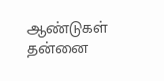ஆண்டுகள் தன்னை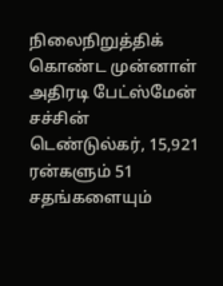நிலைநிறுத்திக் கொண்ட முன்னாள் அதிரடி பேட்ஸ்மேன் சச்சின் டெண்டுல்கர், 15,921 ரன்களும் 51 சதங்களையும்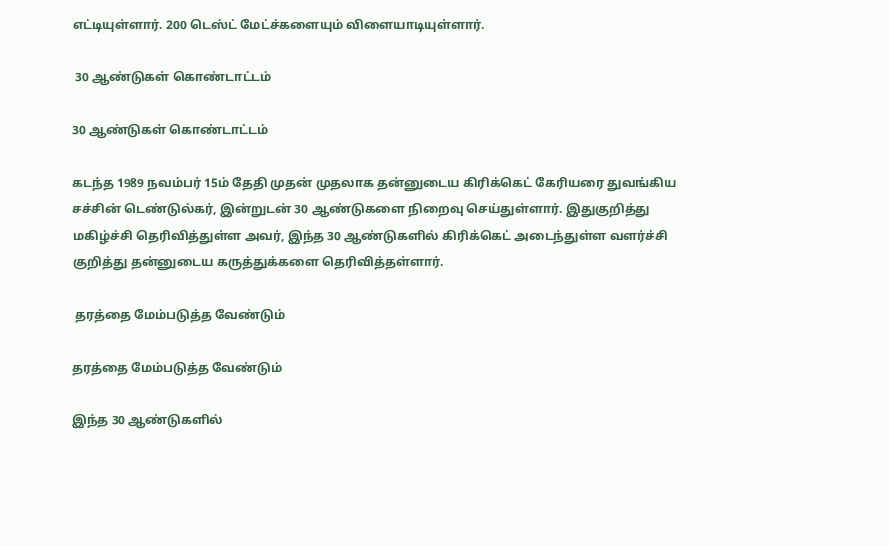எட்டியுள்ளார். 200 டெஸ்ட் மேட்ச்களையும் விளையாடியுள்ளார்.

 30 ஆண்டுகள் கொண்டாட்டம்

30 ஆண்டுகள் கொண்டாட்டம்

கடந்த 1989 நவம்பர் 15ம் தேதி முதன் முதலாக தன்னுடைய கிரிக்கெட் கேரியரை துவங்கிய சச்சின் டெண்டுல்கர், இன்றுடன் 30 ஆண்டுகளை நிறைவு செய்துள்ளார். இதுகுறித்து மகிழ்ச்சி தெரிவித்துள்ள அவர், இந்த 30 ஆண்டுகளில் கிரிக்கெட் அடைந்துள்ள வளர்ச்சி குறித்து தன்னுடைய கருத்துக்களை தெரிவித்தள்ளார்.

 தரத்தை மேம்படுத்த வேண்டும்

தரத்தை மேம்படுத்த வேண்டும்

இந்த 30 ஆண்டுகளில்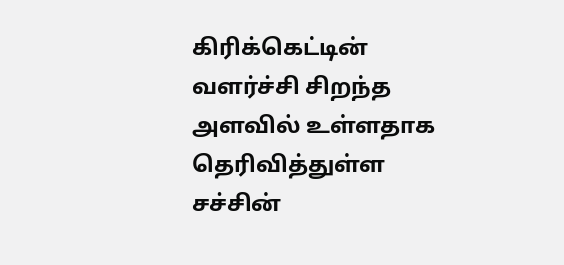கிரிக்கெட்டின் வளர்ச்சி சிறந்த அளவில் உள்ளதாக தெரிவித்துள்ள சச்சின்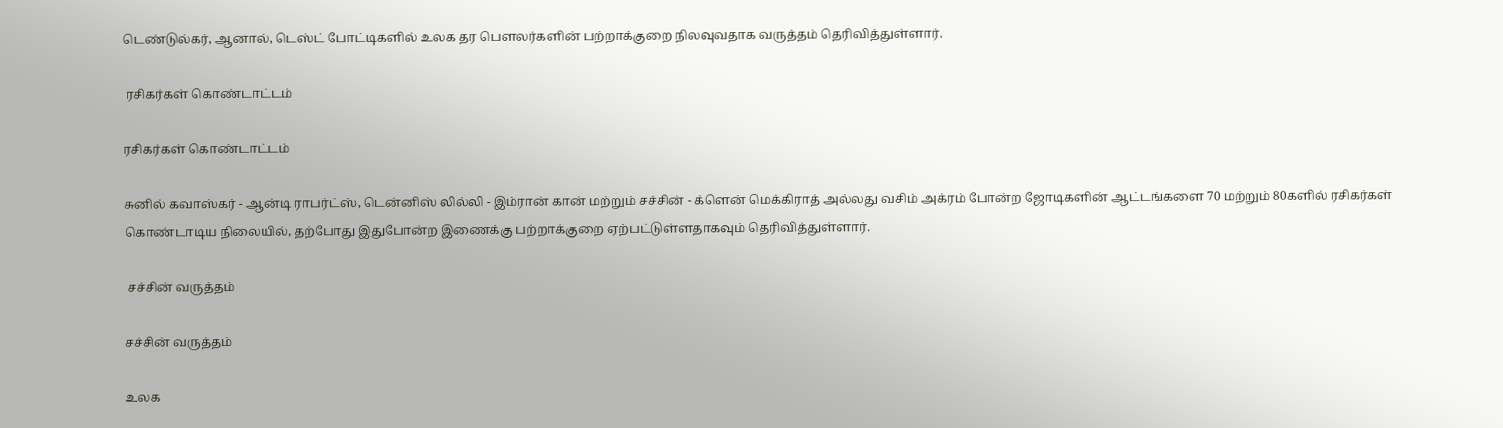டெண்டுல்கர், ஆனால், டெஸ்ட் போட்டிகளில் உலக தர பௌலர்களின் பற்றாக்குறை நிலவுவதாக வருத்தம் தெரிவித்துள்ளார்.

 ரசிகர்கள் கொண்டாட்டம்

ரசிகர்கள் கொண்டாட்டம்

சுனில் கவாஸ்கர் - ஆன்டி ராபர்ட்ஸ், டென்னிஸ் லில்லி - இம்ரான் கான் மற்றும் சச்சின் - க்ளென் மெக்கிராத் அல்லது வசிம் அக்ரம் போன்ற ஜோடிகளின் ஆட்டங்களை 70 மற்றும் 80களில் ரசிகர்கள் கொண்டாடிய நிலையில், தற்போது இதுபோன்ற இணைக்கு பற்றாக்குறை ஏற்பட்டுள்ளதாகவும் தெரிவித்துள்ளார்.

 சச்சின் வருத்தம்

சச்சின் வருத்தம்

உலக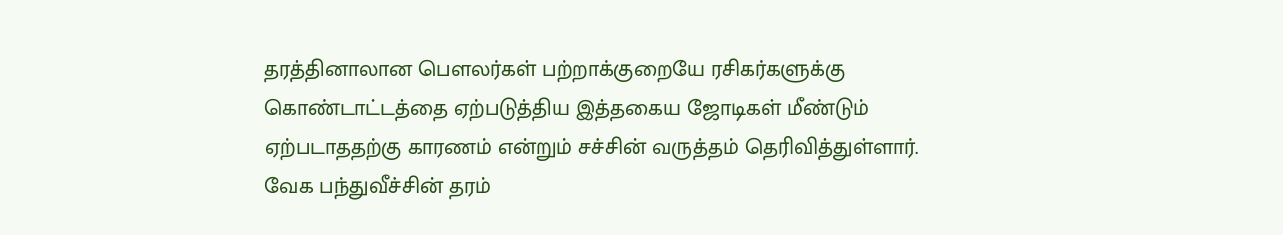தரத்தினாலான பௌலர்கள் பற்றாக்குறையே ரசிகர்களுக்கு கொண்டாட்டத்தை ஏற்படுத்திய இத்தகைய ஜோடிகள் மீண்டும் ஏற்படாததற்கு காரணம் என்றும் சச்சின் வருத்தம் தெரிவித்துள்ளார். வேக பந்துவீச்சின் தரம்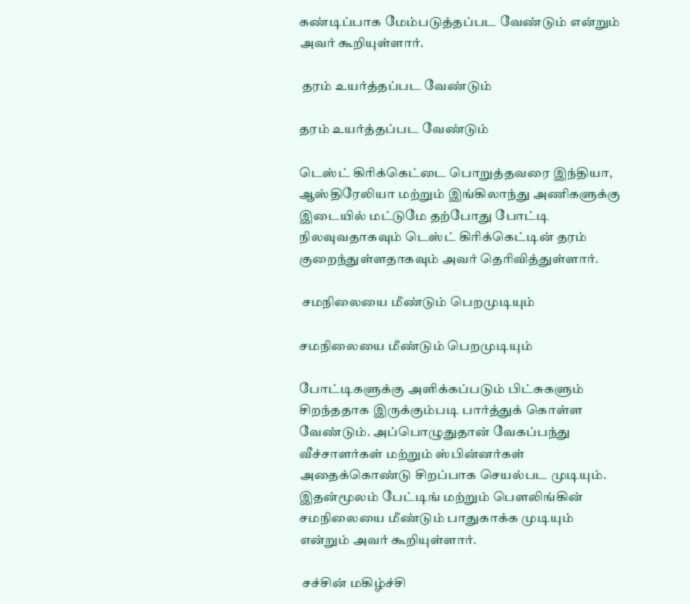கண்டிப்பாக மேம்படுத்தப்பட வேண்டும் என்றும் அவர் கூறியுள்ளார்.

 தரம் உயர்த்தப்பட வேண்டும்

தரம் உயர்த்தப்பட வேண்டும்

டெஸ்ட் கிரிக்கெட்டை பொறுத்தவரை இந்தியா, ஆஸ்திரேலியா மற்றும் இங்கிலாந்து அணிகளுக்கு இடையில் மட்டுமே தற்போது போட்டி நிலவுவதாகவும் டெஸ்ட் கிரிக்கெட்டின் தரம் குறைந்துள்ளதாகவும் அவர் தெரிவித்துள்ளார்.

 சமநிலையை மீண்டும் பெறமுடியும்

சமநிலையை மீண்டும் பெறமுடியும்

போட்டிகளுக்கு அளிக்கப்படும் பிட்சுகளும் சிறந்ததாக இருக்கும்படி பார்த்துக் கொள்ள வேண்டும். அப்பொழுதுதான் வேகப்பந்து வீச்சாளர்கள் மற்றும் ஸ்பின்னர்கள் அதைக்கொண்டு சிறப்பாக செயல்பட முடியும். இதன்மூலம் பேட்டிங் மற்றும் பௌலிங்கின் சமநிலையை மீண்டும் பாதுகாக்க முடியும் என்றும் அவர் கூறியுள்ளார்.

 சச்சின் மகிழ்ச்சி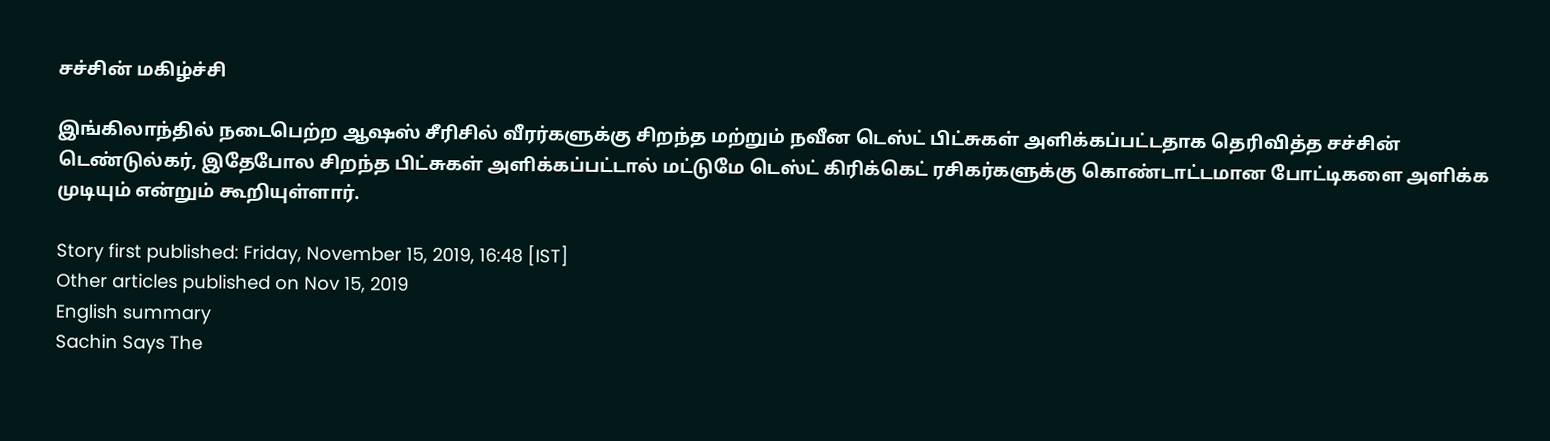சச்சின் மகிழ்ச்சி

இங்கிலாந்தில் நடைபெற்ற ஆஷஸ் சீரிசில் வீரர்களுக்கு சிறந்த மற்றும் நவீன டெஸ்ட் பிட்சுகள் அளிக்கப்பட்டதாக தெரிவித்த சச்சின் டெண்டுல்கர், இதேபோல சிறந்த பிட்சுகள் அளிக்கப்பட்டால் மட்டுமே டெஸ்ட் கிரிக்கெட் ரசிகர்களுக்கு கொண்டாட்டமான போட்டிகளை அளிக்க முடியும் என்றும் கூறியுள்ளார்.

Story first published: Friday, November 15, 2019, 16:48 [IST]
Other articles published on Nov 15, 2019
English summary
Sachin Says The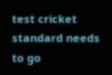test cricket standard needs to go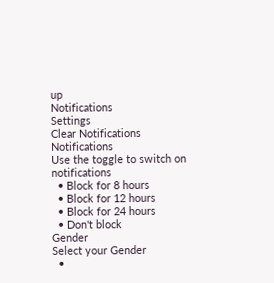up
Notifications
Settings
Clear Notifications
Notifications
Use the toggle to switch on notifications
  • Block for 8 hours
  • Block for 12 hours
  • Block for 24 hours
  • Don't block
Gender
Select your Gender
  •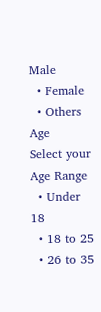Male
  • Female
  • Others
Age
Select your Age Range
  • Under 18
  • 18 to 25
  • 26 to 35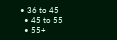• 36 to 45
  • 45 to 55
  • 55+